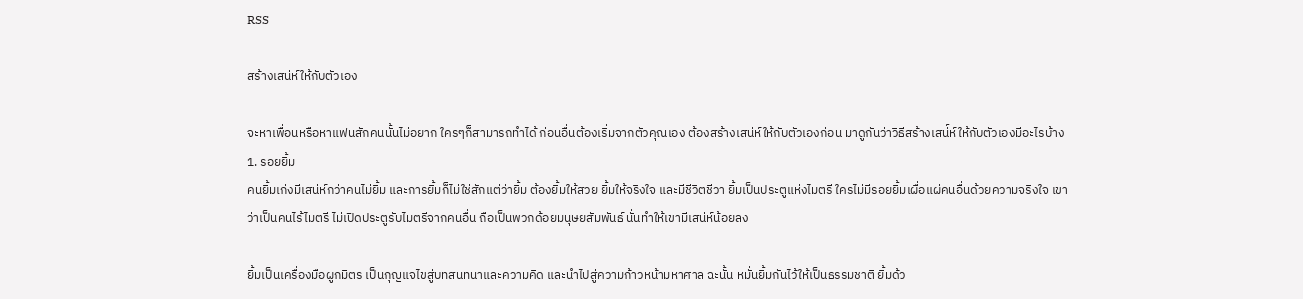RSS

สร้างเสน่ห์ให้กับตัวเอง

จะหาเพื่อนหรือหาแฟนสักคนนั้นไม่อยาก ใครๆก็สามารถทำได้ ก่อนอื่นต้องเริ่มจากตัวคุณเอง ต้องสร้างเสน่ห์ให้กับตัวเองก่อน มาดูกันว่าวิธีสร้างเสน่์ห์ให้กับตัวเองมีอะไรบ้าง
1. รอยยิ้ม
คนยิ้มเก่งมีเสน่ห์กว่าคนไม่ยิ้ม และการยิ้มก็ไม่ใช่สักแต่ว่ายิ้ม ต้องยิ้มให้สวย ยิ้มให้จริงใจ และมีชีวิตชีวา ยิ้มเป็นประตูแห่งไมตรี ใครไม่มีรอยยิ้มเผื่อแผ่คนอื่นด้วยความจริงใจ เขาว่าเป็นคนไร้ไมตรี ไม่เปิดประตูรับไมตรีจากคนอื่น ถือเป็นพวกด้อยมนุษยสัมพันธ์ นั่นทำให้เขามีเสน่ห์น้อยลง

ยิ้มเป็นเครื่องมือผูกมิตร เป็นกุญแจไขสู่บทสนทนาและความคิด และนำไปสู่ความก้าวหน้ามหาศาล ฉะนั้น หมั่นยิ้มกันไว้ให้เป็นธรรมชาติ ยิ้มด้ว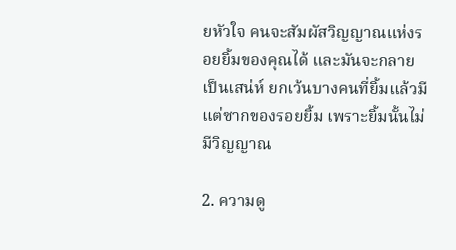ยหัวใจ คนจะสัมผัสวิญญาณแห่งรอยยิ้มของคุณได้ และมันจะกลายเป็นเสน่ห์ ยกเว้นบางคนที่ยิ้มแล้วมีแต่ซากของรอยยิ้ม เพราะยิ้มนั้นไม่มีวิญญาณ

2. ความดู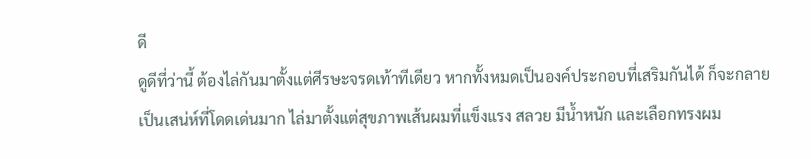ดี
ดูดีที่ว่านี้ ต้องไล่กันมาตั้งแต่ศีรษะจรดเท้าทีเดียว หากทั้งหมดเป็นองค์ประกอบที่เสริมกันได้ ก็จะกลายเป็นเสน่ห์ที่โดดเด่นมาก ไล่มาตั้งแต่สุขภาพเส้นผมที่แข็งแรง สลวย มีน้ำหนัก และเลือกทรงผม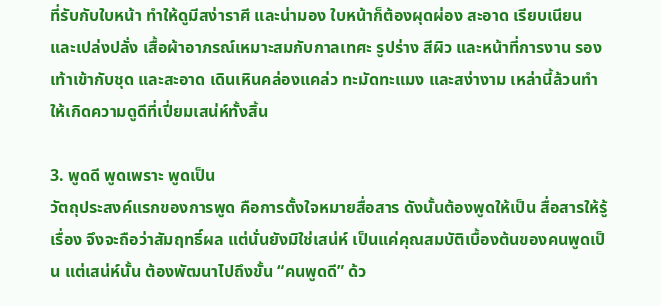ที่รับกับใบหน้า ทำให้ดูมีสง่าราศี และน่ามอง ใบหน้าก็ต้องผุดผ่อง สะอาด เรียบเนียน และเปล่งปลั่ง เสื้อผ้าอาภรณ์เหมาะสมกับกาลเทศะ รูปร่าง สีผิว และหน้าที่การงาน รองเท้าเข้ากับชุด และสะอาด เดินเหินคล่องแคล่ว ทะมัดทะแมง และสง่างาม เหล่านี้ล้วนทำให้เกิดความดูดีที่เปี่ยมเสน่ห์ทั้งสิ้น

3. พูดดี พูดเพราะ พูดเป็น
วัตถุประสงค์แรกของการพูด คือการตั้งใจหมายสื่อสาร ดังนั้นต้องพูดให้เป็น สื่อสารให้รู้เรื่อง จึงจะถือว่าสัมฤทธิ์ผล แต่นั่นยังมิใช่เสน่ห์ เป็นแค่คุณสมบัติเบื้องต้นของคนพูดเป็น แต่เสน่ห์นั้น ต้องพัฒนาไปถึงขั้น “คนพูดดี” ด้ว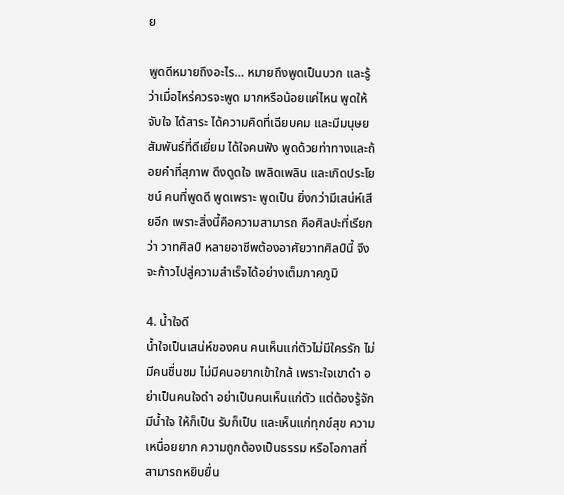ย

พูดดีหมายถึงอะไร… หมายถึงพูดเป็นบวก และรู้ว่าเมื่อไหร่ควรจะพูด มากหรือน้อยแค่ไหน พูดให้จับใจ ได้สาระ ได้ความคิดที่เฉียบคม และมีมนุษยสัมพันธ์ที่ดีเยี่ยม ได้ใจคนฟัง พูดด้วยท่าทางและถ้อยคำที่สุภาพ ดึงดูดใจ เพลิดเพลิน และเกิดประโยชน์ คนที่พูดดี พูดเพราะ พูดเป็น ยิ่งกว่ามีเสน่ห์เสียอีก เพราะสิ่งนี้คือความสามารถ คือศิลปะที่เรียกว่า วาทศิลป์ หลายอาชีพต้องอาศัยวาทศิลป์นี้ จึงจะก้าวไปสู่ความสำเร็จได้อย่างเต็มภาคภูมิ

4. น้ำใจดี
น้ำใจเป็นเสน่ห์ของคน คนเห็นแก่ตัวไม่มีใครรัก ไม่มีคนชื่นชม ไม่มีคนอยากเข้าใกล้ เพราะใจเขาดำ อย่าเป็นคนใจดำ อย่าเป็นคนเห็นแก่ตัว แต่ต้องรู้จักมีน้ำใจ ให้ก็เป็น รับก็เป็น และเห็นแก่ทุกข์สุข ความเหนื่อยยาก ความถูกต้องเป็นธรรม หรือโอกาสที่สามารถหยิบยื่น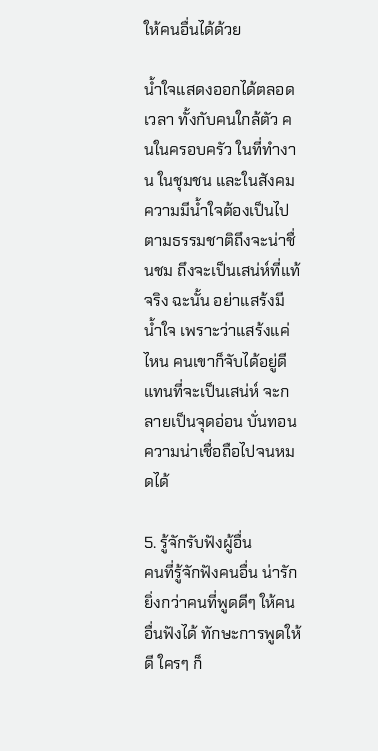ให้คนอื่นได้ด้วย

น้ำใจแสดงออกได้ตลอดเวลา ทั้งกับคนใกล้ตัว คนในครอบครัว ในที่ทำงาน ในชุมชน และในสังคม ความมีน้ำใจต้องเป็นไปตามธรรมชาติถึงจะน่าชื่นชม ถึงจะเป็นเสน่ห์ที่แท้จริง ฉะนั้น อย่าแสร้งมีน้ำใจ เพราะว่าแสร้งแค่ไหน คนเขาก็จับได้อยู่ดี แทนที่จะเป็นเสน่ห์ จะกลายเป็นจุดอ่อน บั่นทอนความน่าเชื่อถือไปจนหมดได้

5. รู้จักรับฟังผู้อื่น
คนที่รู้จักฟังคนอื่น น่ารักยิ่งกว่าคนที่พูดดีๆ ให้คนอื่นฟังได้ ทักษะการพูดให้ดี ใครๆ ก็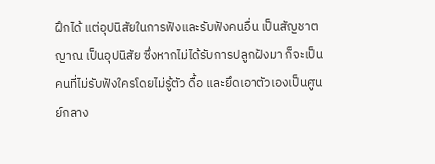ฝึกได้ แต่อุปนิสัยในการฟังและรับฟังคนอื่น เป็นสัญชาตญาณ เป็นอุปนิสัย ซึ่งหากไม่ได้รับการปลูกฝังมา ก็จะเป็นคนที่ไม่รับฟังใครโดยไม่รู้ตัว ดื้อ และยึดเอาตัวเองเป็นศูนย์กลาง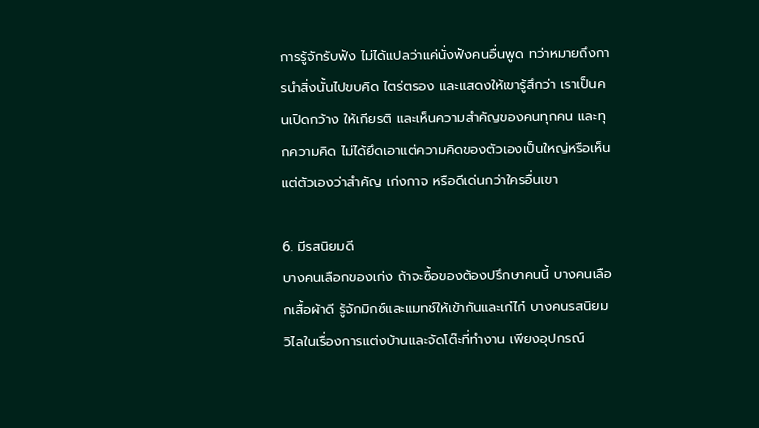การรู้จักรับฟัง ไม่ได้แปลว่าแค่นั่งฟังคนอื่นพูด ทว่าหมายถึงการนำสิ่งนั้นไปขบคิด ไตร่ตรอง และแสดงให้เขารู้สึกว่า เราเป็นคนเปิดกว้าง ให้เกียรติ และเห็นความสำคัญของคนทุกคน และทุกความคิด ไม่ได้ยึดเอาแต่ความคิดของตัวเองเป็นใหญ่หรือเห็นแต่ตัวเองว่าสำคัญ เก่งกาจ หรือดีเด่นกว่าใครอื่นเขา

6. มีรสนิยมดี
บางคนเลือกของเก่ง ถ้าจะซื้อของต้องปรึกษาคนนี้ บางคนเลือกเสื้อผ้าดี รู้จักมิกซ์และแมทช์ให้เข้ากันและเก๋ไก๋ บางคนรสนิยมวิไลในเรื่องการแต่งบ้านและจัดโต๊ะที่ทำงาน เพียงอุปกรณ์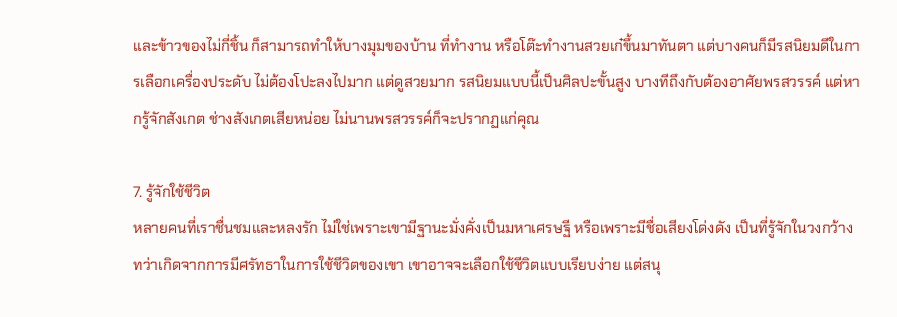และข้าวของไม่กี่ชิ้น ก็สามารถทำให้บางมุมของบ้าน ที่ทำงาน หรือโต๊ะทำงานสวยเก๋ขึ้นมาทันตา แต่บางคนก็มีรสนิยมดีในการเลือกเครื่องประดับ ไม่ต้องโปะลงไปมาก แต่ดูสวยมาก รสนิยมแบบนี้เป็นศิลปะขั้นสูง บางทีถึงกับต้องอาศัยพรสวรรค์ แต่หากรู้จักสังเกต ช่างสังเกตเสียหน่อย ไม่นานพรสวรรค์ก็จะปรากฏแก่คุณ

7. รู้จักใช้ชีวิต
หลายคนที่เราชื่นชมและหลงรัก ไม่ใช่เพราะเขามีฐานะมั่งคั่งเป็นมหาเศรษฐี หรือเพราะมีชื่อเสียงโด่งดัง เป็นที่รู้จักในวงกว้าง ทว่าเกิดจากการมีศรัทธาในการใช้ชีวิตของเขา เขาอาจจะเลือกใช้ชีวิตแบบเรียบง่าย แต่สนุ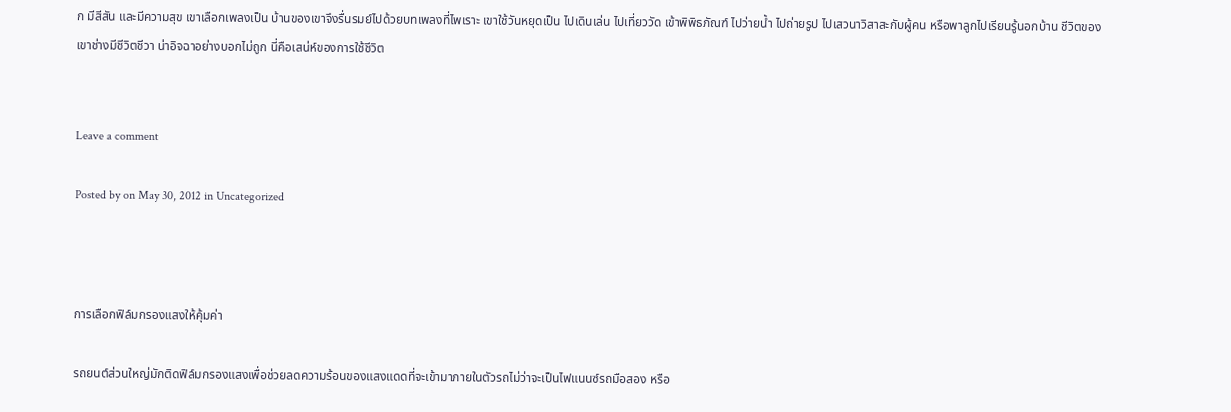ก มีสีสัน และมีความสุข เขาเลือกเพลงเป็น บ้านของเขาจึงรื่นรมย์ไปด้วยบทเพลงที่ไพเราะ เขาใช้วันหยุดเป็น ไปเดินเล่น ไปเที่ยววัด เข้าพิพิธภัณฑ์ ไปว่ายน้ำ ไปถ่ายรูป ไปเสวนาวิสาสะกับผู้คน หรือพาลูกไปเรียนรู้นอกบ้าน ชีวิตของเขาช่างมีชีวิตชีวา น่าอิจฉาอย่างบอกไม่ถูก นี่คือเสน่ห์ของการใช้ชีวิต


Leave a comment

Posted by on May 30, 2012 in Uncategorized



การเลือกฟิล์มกรองแสงให้คุ้มค่า

รถยนต์ส่วนใหญ่มักติดฟิล์มกรองแสงเพื่อช่วยลดความร้อนของแสงแดดที่จะเข้ามาภายในตัวรถไม่ว่าจะเป็นไฟแนนซ์รถมือสอง หรือ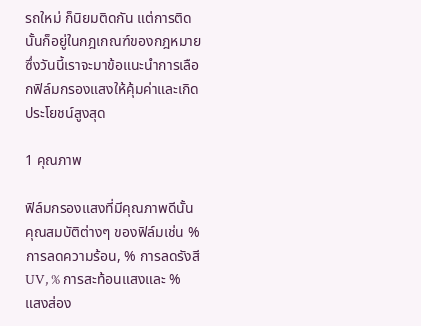รถใหม่ ก็นิยมติดกัน แต่การติดนั้นก็อยู่ในกฎเกณฑ์ของกฎหมาย ซึ่งวันนี้เราจะมาข้อแนะนำการเลือกฟิล์มกรองแสงให้คุ้มค่าและเกิดประโยชน์สูงสุด

1 คุณภาพ

ฟิล์มกรองแสงที่มีคุณภาพดีนั้น คุณสมบัติต่างๆ ของฟิล์มเช่น %การลดความร้อน, % การลดรังสี UV, % การสะท้อนแสงและ % แสงส่อง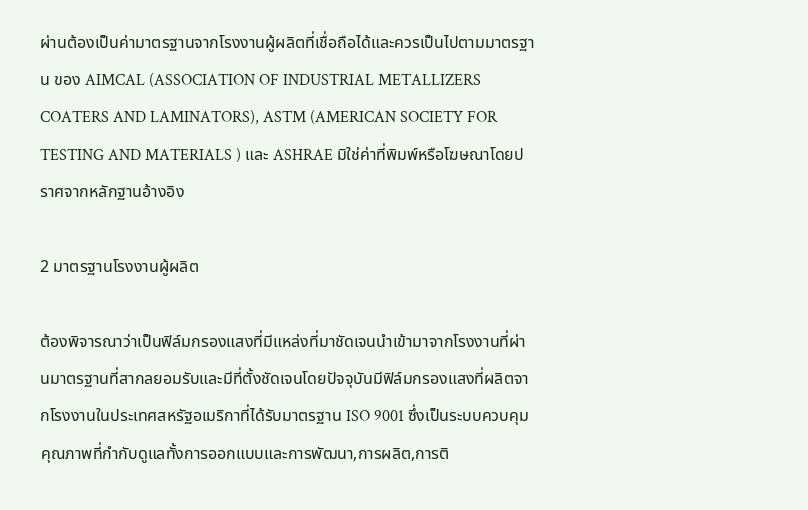ผ่านต้องเป็นค่ามาตรฐานจากโรงงานผู้ผลิตที่เชื่อถือได้และควรเป็นไปตามมาตรฐาน ของ AIMCAL (ASSOCIATION OF INDUSTRIAL METALLIZERS COATERS AND LAMINATORS), ASTM (AMERICAN SOCIETY FOR TESTING AND MATERIALS ) และ ASHRAE มิใช่ค่าที่พิมพ์หรือโฆษณาโดยปราศจากหลักฐานอ้างอิง

2 มาตรฐานโรงงานผู้ผลิต

ต้องพิจารณาว่าเป็นฟิล์มกรองแสงที่มีแหล่งที่มาชัดเจนนำเข้ามาจากโรงงานที่ผ่านมาตรฐานที่สากลยอมรับและมีที่ตั้งชัดเจนโดยปัจจุบันมีฟิล์มกรองแสงที่ผลิตจากโรงงานในประเทศสหรัฐอเมริกาที่ได้รับมาตรฐาน ISO 9001 ซึ่งเป็นระบบควบคุมคุณภาพที่กำกับดูแลทั้งการออกแบบและการพัฒนา,การผลิต,การติ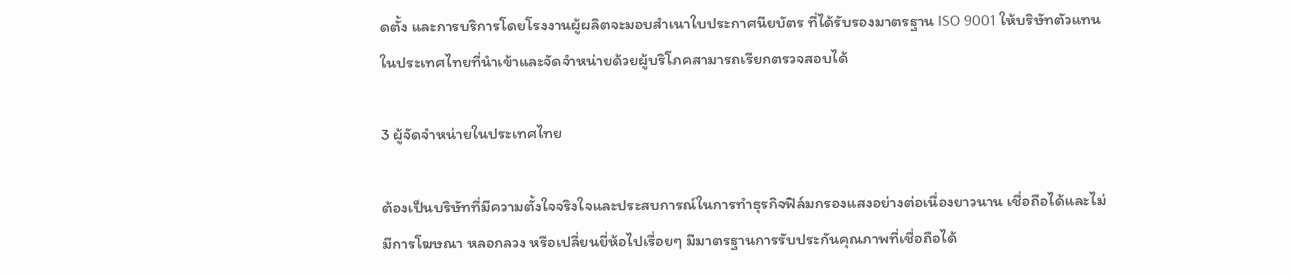ดตั้ง และการบริการโดยโรงงานผู้ผลิตจะมอบสำเนาใบประกาศนียบัตร ที่ได้รับรองมาตรฐาน ISO 9001 ให้บริษัทตัวแทนในประเทศไทยที่นำเข้าและจัดจำหน่ายด้วยผู้บริโภคสามารถเรียกตรวจสอบได้

3 ผู้จัดจำหน่ายในประเทศไทย

ต้องเป็นบริษัทที่มีความตั้งใจจริงใจและประสบการณ์ในการทำธุรกิจฟิล์มกรองแสงอย่างต่อเนื่องยาวนาน เชื่อถือได้และไม่มีการโฆษณา หลอกลวง หรือเปลี่ยนยี่ห้อไปเรื่อยๆ มีมาตรฐานการรับประกันคุณภาพที่เชื่อถือได้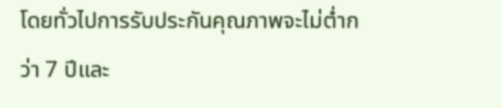โดยทั่วไปการรับประกันคุณภาพจะไม่ต่ำกว่า 7 ปีและ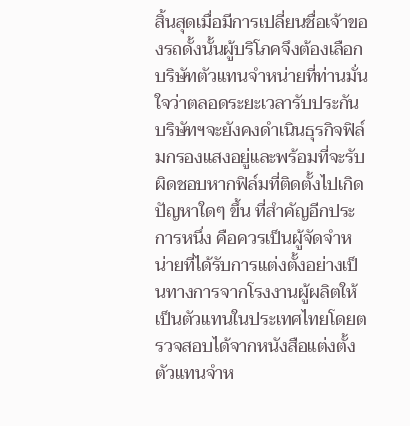สิ้นสุดเมื่อมีการเปลี่ยนชื่อเจ้าของรถดั้งนั้นผู้บริโภคจึงต้องเลือกบริษัทตัวแทนจำหน่ายที่ท่านมั่นใจว่าตลอดระยะเวลารับประกันบริษัทฯจะยังคงดำเนินธุรกิจฟิล์มกรองแสงอยู่และพร้อมที่จะรับผิดชอบหากฟิล์มที่ติดตั้งไปเกิดปัญหาใดๆ ขึ้น ที่สำคัญอีกประการหนึ่ง คือควรเป็นผู้จัดจำหน่ายที่ได้รับการแต่งตั้งอย่างเป็นทางการจากโรงงานผู้ผลิตให้เป็นตัวแทนในประเทศไทยโดยตรวจสอบได้จากหนังสือแต่งตั้งตัวแทนจำห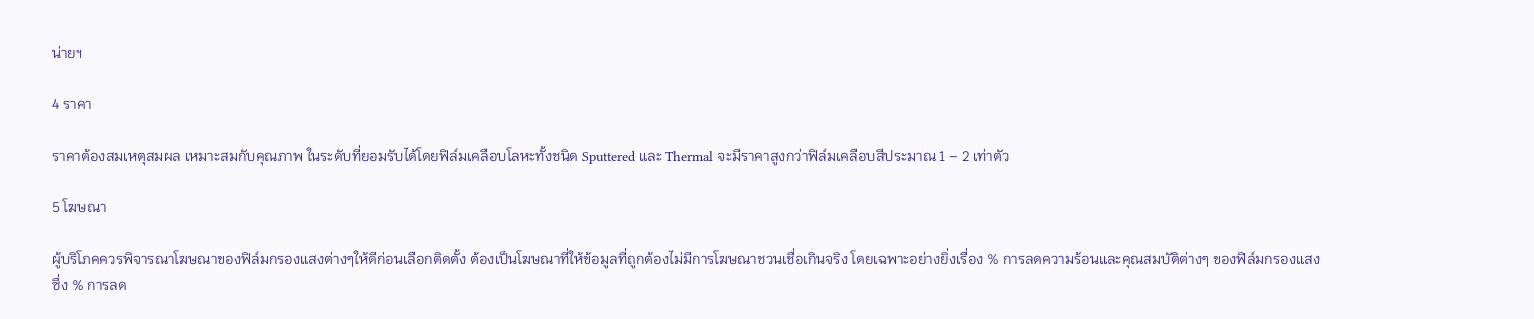น่ายฯ

4 ราคา

ราคาต้องสมเหตุสมผล เหมาะสมกับคุณภาพ ในระดับที่ยอมรับได้โดยฟิล์มเคลือบโลหะทั้งชนิด Sputtered และ Thermal จะมีราคาสูงกว่าฟิล์มเคลือบสีประมาณ 1 – 2 เท่าตัว

5 โฆษณา

ผู้บริโภคควรพิจารณาโฆษณาของฟิล์มกรองแสงต่างๆให้ดีก่อนเลือกติดตั้ง ต้องเป็นโฆษณาที่ให้ข้อมูลที่ถูกต้องไม่มีการโฆษณาชวนเชื่อเกินจริง โดยเฉพาะอย่างยิ่งเรื่อง % การลดความร้อนและคุณสมบัติต่างๆ ของฟิล์มกรองแสง ซึ่ง % การลด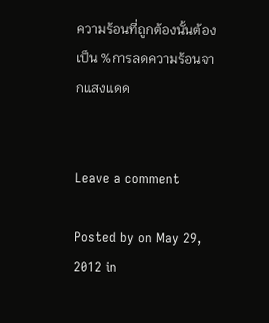ความร้อนที่ถูกต้องนั้นต้องเป็น %การลดความร้อนจากแสงแดด


Leave a comment

Posted by on May 29, 2012 in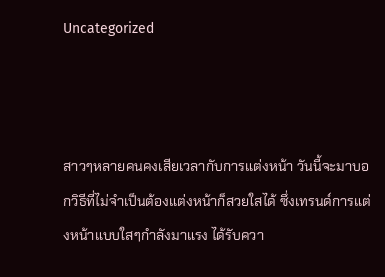Uncategorized



สาวๆหลายคนคงเสียเวลากับการแต่งหน้า วันนี้จะมาบอกวิธีที่ไม่จำเป็นต้องแต่งหน้าก็สวยใสได้ ซึ่งเทรนด์การแต่งหน้าแบบใสๆกำลังมาแรง ได้รับควา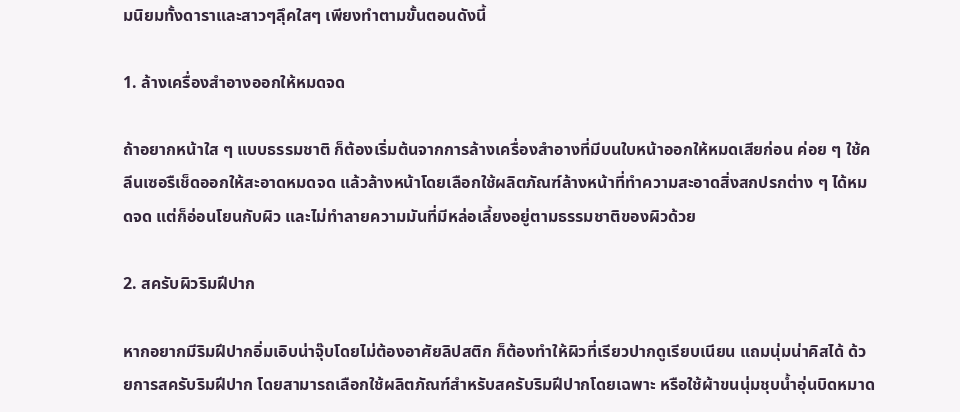มนิยมทั้งดาราและสาวๆลุึคใสๆ เพียงทำตามขั้นตอนดังนี้

1. ล้างเครื่องสำอางออกให้หมดจด

ถ้าอยากหน้าใส ๆ แบบธรรมชาติ ก็ต้องเริ่มต้นจากการล้างเครื่องสำอางที่มีบนใบหน้าออกให้หมดเสียก่อน ค่อย ๆ ใช้คลีนเซอรืเช็ดออกให้สะอาดหมดจด แล้วล้างหน้าโดยเลือกใช้ผลิตภัณฑ์ล้างหน้าที่ทำความสะอาดสิ่งสกปรกต่าง ๆ ได้หมดจด แต่ก็อ่อนโยนกับผิว และไม่ทำลายความมันที่มีหล่อเลี้ยงอยู่ตามธรรมชาติของผิวด้วย

2. สครับผิวริมฝีปาก

หากอยากมีริมฝีปากอิ่มเอิบน่าจุ๊บโดยไม่ต้องอาศัยลิปสติก ก็ต้องทำให้ผิวที่เรียวปากดูเรียบเนียน แถมนุ่มน่าคิสได้ ด้วยการสครับริมฝีปาก โดยสามารถเลือกใช้ผลิตภัณฑ์สำหรับสครับริมฝีปากโดยเฉพาะ หรือใช้ผ้าขนนุ่มชุบน้ำอุ่นบิดหมาด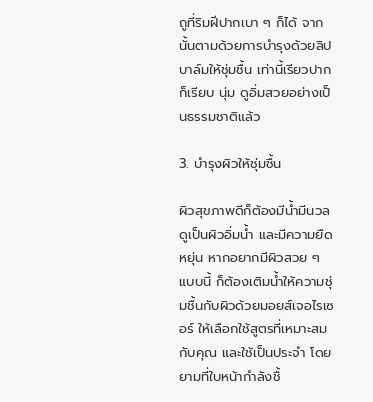ถูที่ริมฝีปากเบา ๆ ก็ได้ จากนั้นตามด้วยการบำรุงด้วยลิปบาล์มให้ชุ่มชื้น เท่านี้เรียวปากก็เรียบ นุ่ม ดูอิ่มสวยอย่างเป็นธรรมชาติแล้ว

3. บำรุงผิวให้ชุ่มชื้น

ผิวสุขภาพดีก็ต้องมีน้ำมีนวล ดูเป็นผิวอิ่มน้ำ และมีความยืดหยุ่น หากอยากมีผิวสวย ๆ แบบนี้ ก็ต้องเติมน้ำให้ความชุ่มชื้นกับผิวด้วยมอยส์เจอไรเซอร์ ให้เลือกใช้สูตรที่เหมาะสมกับคุณ และใช้เป็นประจำ โดยยามที่ใบหน้ากำลังชื้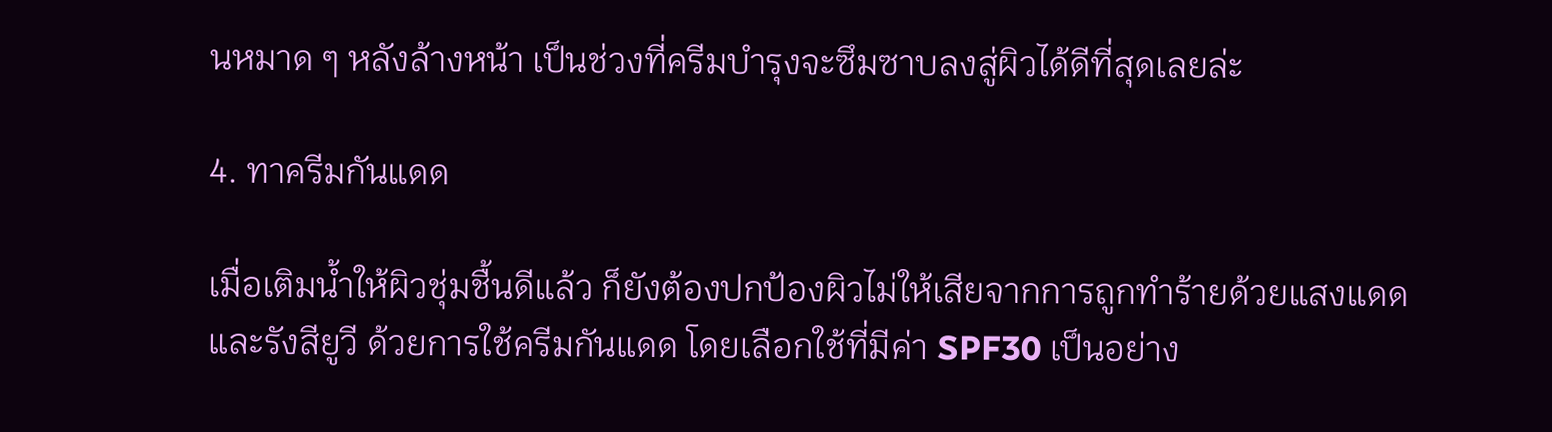นหมาด ๆ หลังล้างหน้า เป็นช่วงที่ครีมบำรุงจะซึมซาบลงสู่ผิวได้ดีที่สุดเลยล่ะ

4. ทาครีมกันแดด

เมื่อเติมน้ำให้ผิวชุ่มชื้นดีแล้ว ก็ยังต้องปกป้องผิวไม่ให้เสียจากการถูกทำร้ายด้วยแสงแดดและรังสียูวี ด้วยการใช้ครีมกันแดด โดยเลือกใช้ที่มีค่า SPF30 เป็นอย่าง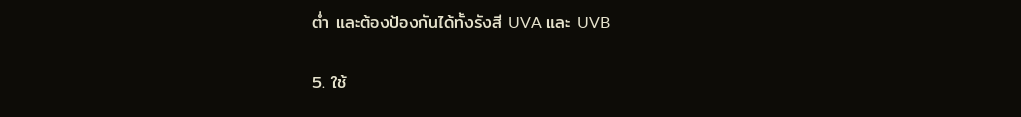ต่ำ และต้องป้องกันได้ทั้งรังสี UVA และ UVB

5. ใช้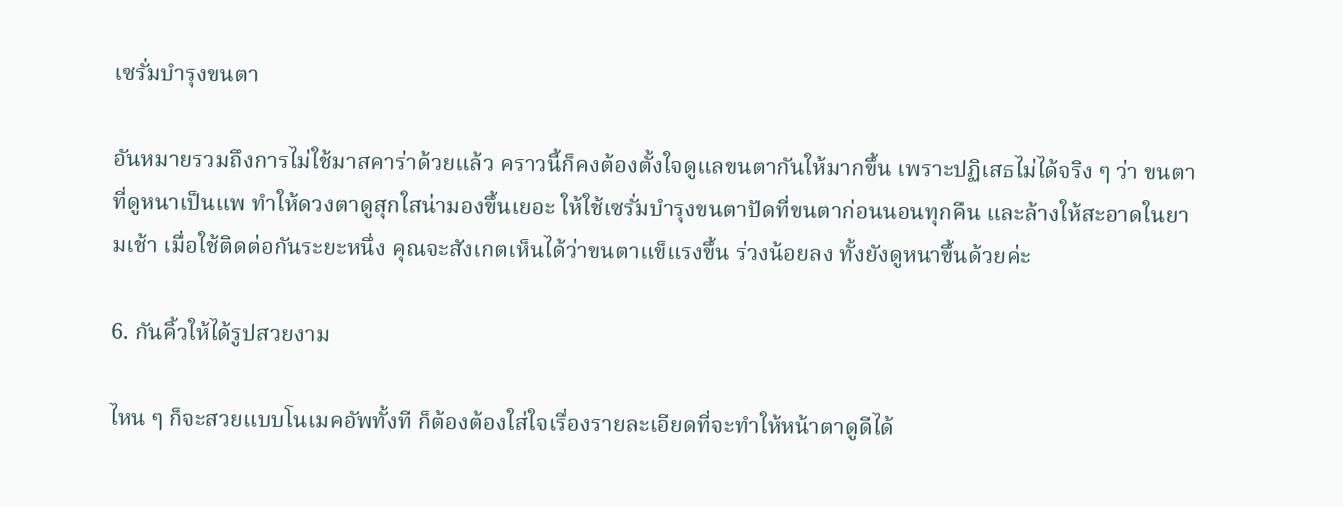เซรั่มบำรุงขนตา

อันหมายรวมถึงการไม่ใช้มาสคาร่าด้วยแล้ว คราวนี้ก็คงต้องตั้งใจดูแลขนตากันให้มากขึ้น เพราะปฏิเสธไม่ได้จริง ๆ ว่า ขนตาที่ดูหนาเป็นแพ ทำให้ดวงตาดูสุกใสน่ามองขึ้นเยอะ ให้ใช้เซรั่มบำรุงขนตาปัดที่ขนตาก่อนนอนทุกคืน และล้างให้สะอาดในยามเช้า เมื่อใช้ติดต่อกันระยะหนึ่ง คุณจะสังเกตเห็นได้ว่าขนตาแข็แรงขึ้น ร่วงน้อยลง ทั้งยังดูหนาขึ้นด้วยค่ะ

6. กันคิ้วให้ได้รูปสวยงาม

ไหน ๆ ก็จะสวยแบบโนเมคอัพทั้งที ก็ต้องต้องใส่ใจเรื่องรายละเอียดที่จะทำให้หน้าตาดูดีได้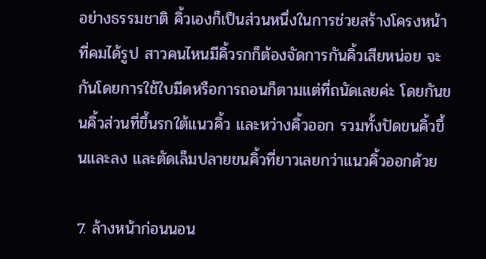อย่างธรรมชาติ คิ้วเองก็เป็นส่วนหนึ่งในการช่วยสร้างโครงหน้าที่คมได้รูป สาวคนไหนมีคิ้วรกก็ต้องจัดการกันคิ้วเสียหน่อย จะกันโดยการใช้ใบมีดหรือการถอนก็ตามแต่ที่ถนัดเลยค่ะ โดยกันขนคิ้วส่วนที่ขึ้นรกใต้แนวคิ้ว และหว่างคิ้วออก รวมทั้งปัดขนคิ้วขึ้นและลง และตัดเล็มปลายขนคิ้วที่ยาวเลยกว่าแนวคิ้วออกด้วย

7. ล้างหน้าก่อนนอน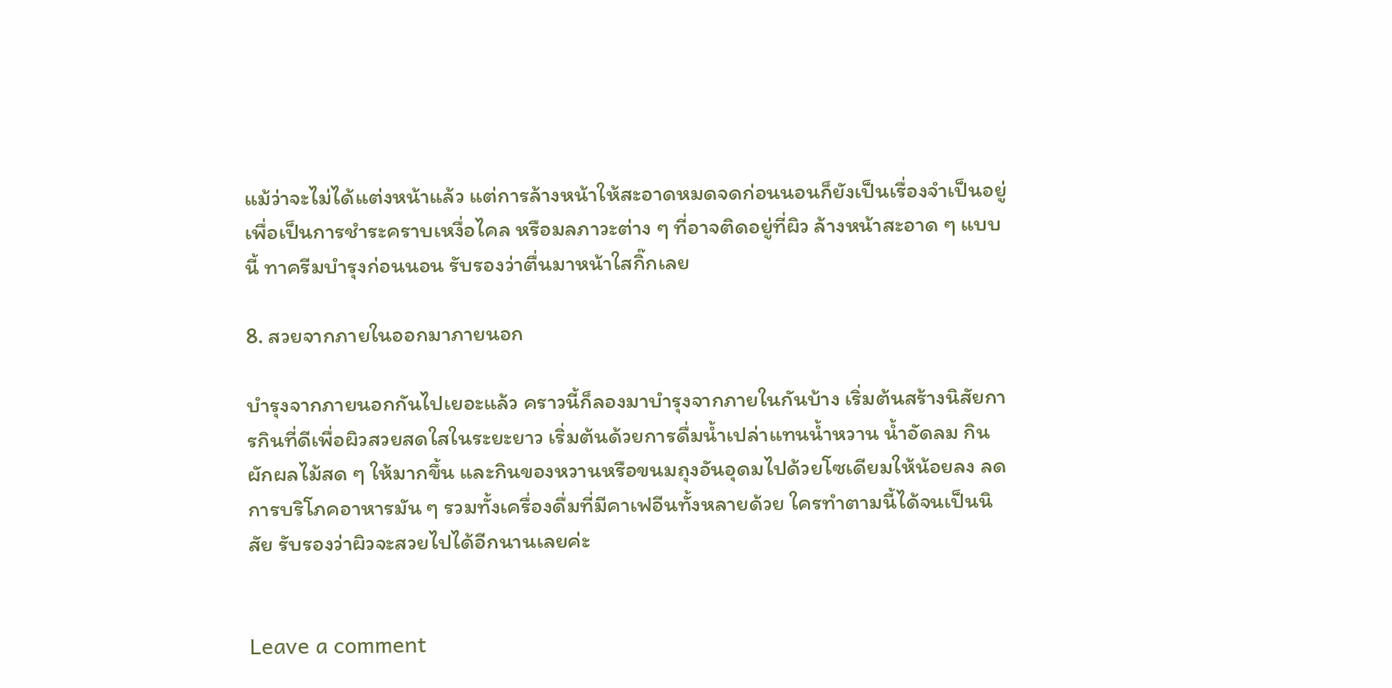แม้ว่าจะไม่ได้แต่งหน้าแล้ว แต่การล้างหน้าให้สะอาดหมดจดก่อนนอนก็ยังเป็นเรื่องจำเป็นอยู่ เพื่อเป็นการชำระคราบเหงื่อไคล หรือมลภาวะต่าง ๆ ที่อาจติดอยู่ที่ผิว ล้างหน้าสะอาด ๆ แบบนี้ ทาครีมบำรุงก่อนนอน รับรองว่าตื่นมาหน้าใสกิ๊กเลย

8. สวยจากภายในออกมาภายนอก

บำรุงจากภายนอกกันไปเยอะแล้ว คราวนี้ก็ลองมาบำรุงจากภายในกันบ้าง เริ่มต้นสร้างนิสัยการกินที่ดีเพื่อผิวสวยสดใสในระยะยาว เริ่มต้นด้วยการดื่มน้ำเปล่าแทนน้ำหวาน น้ำอัดลม กินผักผลไม้สด ๆ ให้มากขึ้น และกินของหวานหรือขนมถุงอันอุดมไปด้วยโซเดียมให้น้อยลง ลดการบริโภคอาหารมัน ๆ รวมทั้งเครื่องดื่มที่มีคาเฟอีนทั้งหลายด้วย ใครทำตามนี้ได้จนเป็นนิสัย รับรองว่าผิวจะสวยไปได้อีกนานเลยค่ะ


Leave a comment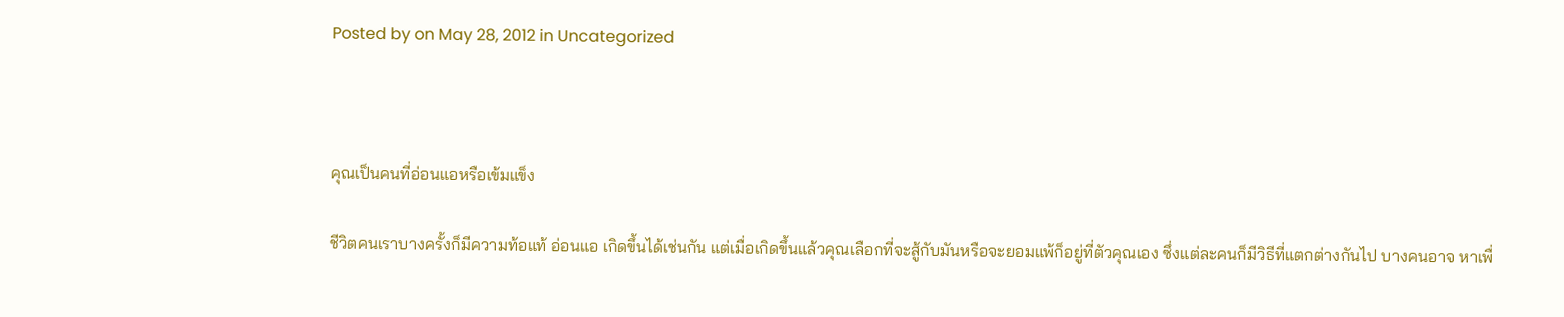Posted by on May 28, 2012 in Uncategorized



คุณเป็นคนที่อ่อนแอหรือเข้มแข็ง

ชีวิตคนเราบางครั้งก็มีความท้อแท้ อ่อนแอ เกิดขึ้นได้เช่นกัน แต่เมื่อเกิดขึ้นแล้วคุณเลือกที่จะสู้กับมันหรือจะยอมแพ้ก็อยู่ที่ตัวคุณเอง ซึ่งแต่ละคนก็มีวิธีที่แตกต่างกันไป บางคนอาจ หาเพื่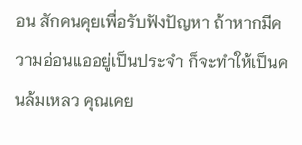อน สักคนคุยเพื่อรับฟังปัญหา ถ้าหากมีความอ่อนแออยู่เป็นประจำ ก็จะทำให้เป็นคนล้มเหลว คุณเคย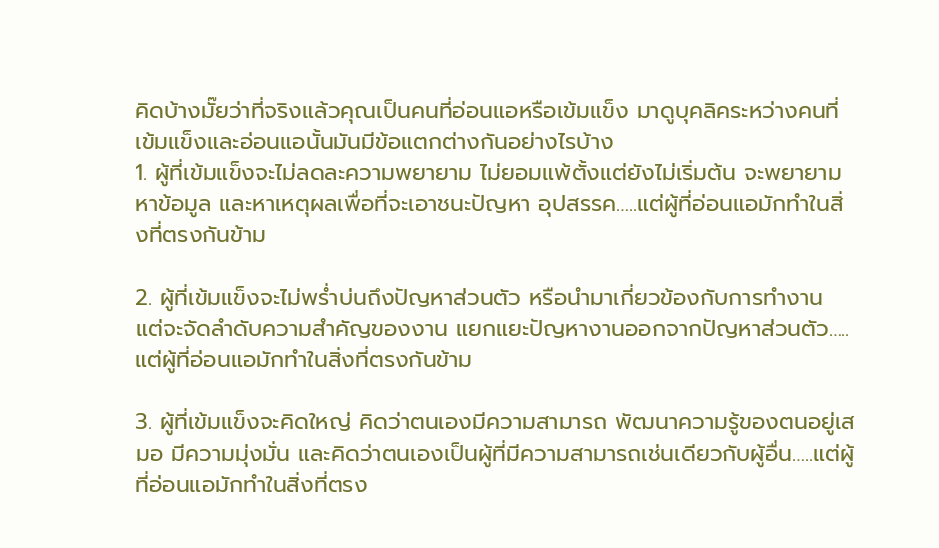คิดบ้างมั๊ยว่าที่จริงแล้วคุณเป็นคนที่อ่อนแอหรือเข้มแข็ง มาดูบุคลิคระหว่างคนที่เข้มแข็งและอ่อนแอนั้นมันมีข้อแตกต่างกันอย่างไรบ้าง
1. ผู้ที่เข้มแข็งจะไม่ลดละความพยายาม ไม่ยอมแพ้ตั้งแต่ยังไม่เริ่มต้น จะพยายามหาข้อมูล และหาเหตุผลเพื่อที่จะเอาชนะปัญหา อุปสรรค…..แต่ผู้ที่อ่อนแอมักทำในสิ่งที่ตรงกันข้าม

2. ผู้ที่เข้มแข็งจะไม่พร่ำบ่นถึงปัญหาส่วนตัว หรือนำมาเกี่ยวข้องกับการทำงาน แต่จะจัดลำดับความสำคัญของงาน แยกแยะปัญหางานออกจากปัญหาส่วนตัว…..แต่ผู้ที่อ่อนแอมักทำในสิ่งที่ตรงกันข้าม

3. ผู้ที่เข้มแข็งจะคิดใหญ่ คิดว่าตนเองมีความสามารถ พัฒนาความรู้ของตนอยู่เสมอ มีความมุ่งมั่น และคิดว่าตนเองเป็นผู้ที่มีความสามารถเช่นเดียวกับผู้อื่น…..แต่ผู้ที่อ่อนแอมักทำในสิ่งที่ตรง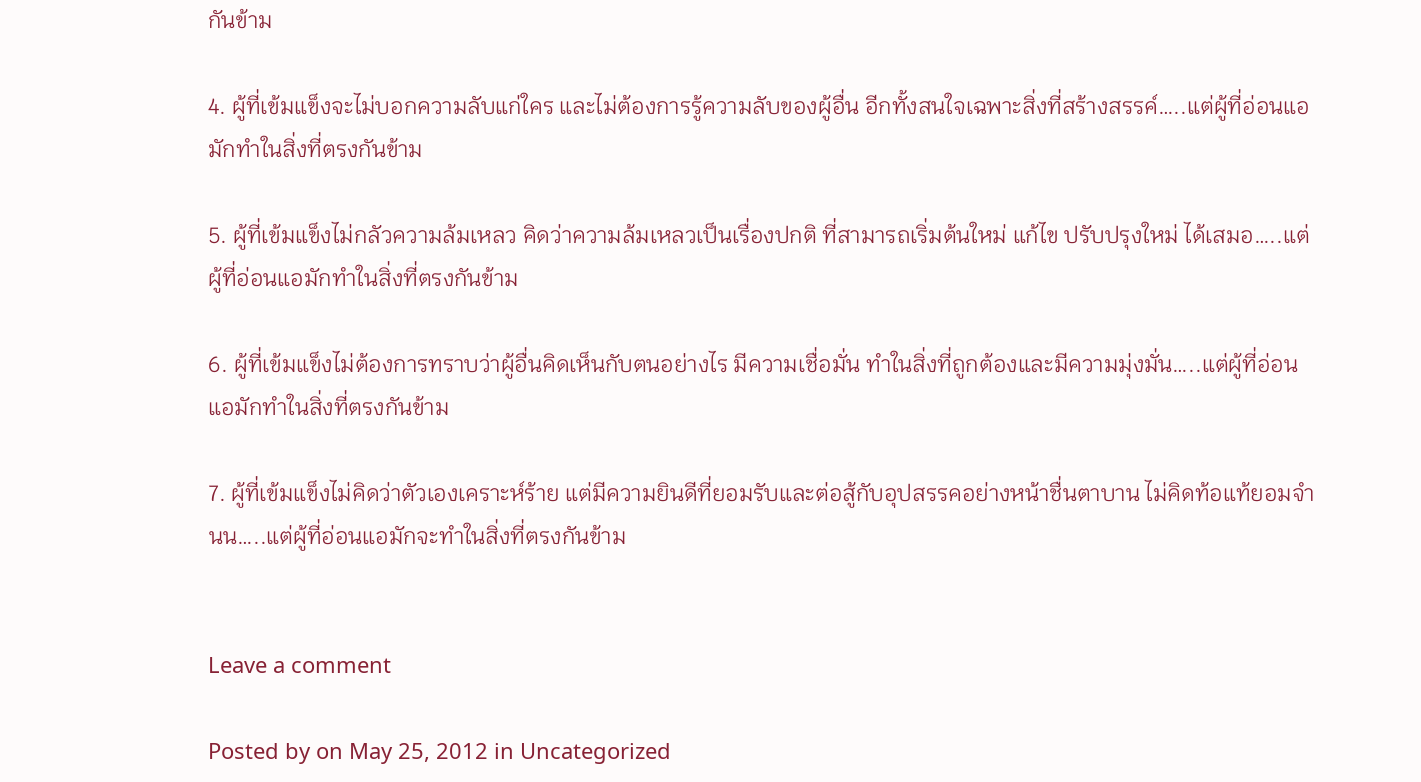กันข้าม

4. ผู้ที่เข้มแข็งจะไม่บอกความลับแก่ใคร และไม่ต้องการรู้ความลับของผู้อื่น อีกทั้งสนใจเฉพาะสิ่งที่สร้างสรรค์…..แต่ผู้ที่อ่อนแอมักทำในสิ่งที่ตรงกันข้าม

5. ผู้ที่เข้มแข็งไม่กลัวความล้มเหลว คิดว่าความล้มเหลวเป็นเรื่องปกติ ที่สามารถเริ่มต้นใหม่ แก้ไข ปรับปรุงใหม่ ได้เสมอ…..แต่ผู้ที่อ่อนแอมักทำในสิ่งที่ตรงกันข้าม

6. ผู้ที่เข้มแข็งไม่ต้องการทราบว่าผู้อื่นคิดเห็นกับตนอย่างไร มีความเชื่อมั่น ทำในสิ่งที่ถูกต้องและมีความมุ่งมั่น…..แต่ผู้ที่อ่อนแอมักทำในสิ่งที่ตรงกันข้าม

7. ผู้ที่เข้มแข็งไม่คิดว่าตัวเองเคราะห์ร้าย แต่มีความยินดีที่ยอมรับและต่อสู้กับอุปสรรคอย่างหน้าชื่นตาบาน ไม่คิดท้อแท้ยอมจำนน…..แต่ผู้ที่อ่อนแอมักจะทำในสิ่งที่ตรงกันข้าม


Leave a comment

Posted by on May 25, 2012 in Uncategorized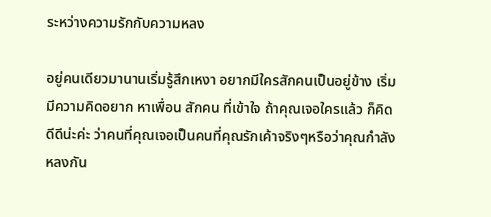ระหว่างความรักกับความหลง

อยู่คนเดียวมานานเริ่มรู้สึกเหงา อยากมีใครสักคนเป็นอยู่ข้าง เริ่มมีความคิดอยาก หาเพื่อน สักคน ที่เข้าใจ ถ้าคุณเจอใครแล้ว ก็คิดดีดีน่ะค่ะ ว่าคนที่คุณเจอเป็นคนที่คุณรักเค้าจริงๆหรือว่าคุณกำลังหลงกัน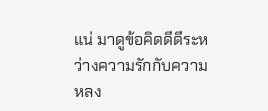แน่ มาดูข้อคิดดีดีระหว่างความรักกับความหลง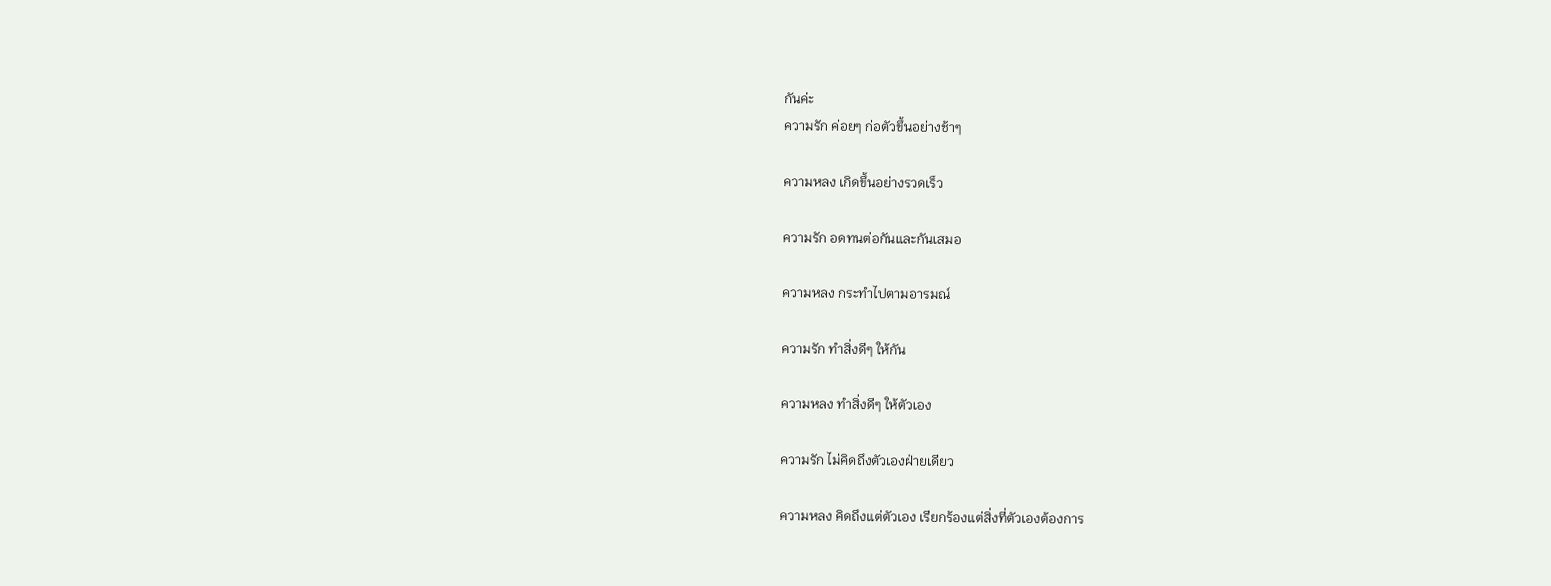กันค่ะ
ความรัก ค่อยๆ ก่อตัวขึ้นอย่างช้าๆ

ความหลง เกิดขึ้นอย่างรวดเร็ว

ความรัก อดทนต่อกันและกันเสมอ

ความหลง กระทำไปตามอารมณ์

ความรัก ทำสิ่งดีๆ ให้กัน

ความหลง ทำสิ่งดีๆ ให้ตัวเอง

ความรัก ไม่คิดถึงตัวเองฝ่ายเดียว

ความหลง คิดถึงแต่ตัวเอง เรียกร้องแต่สิ่งที่ตัวเองต้องการ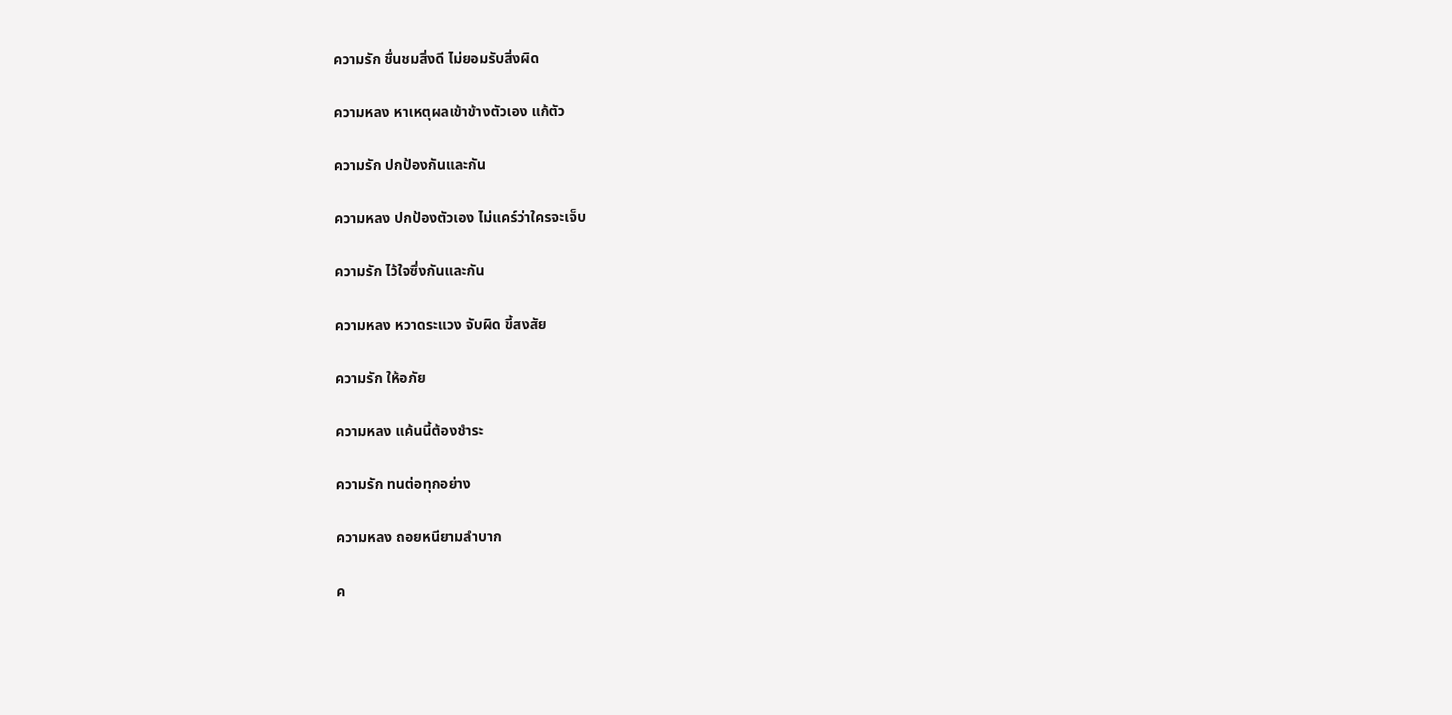ความรัก ชื่นชมสิ่งดี ไม่ยอมรับสิ่งผิด

ความหลง หาเหตุผลเข้าข้างตัวเอง แก้ตัว

ความรัก ปกป้องกันและกัน

ความหลง ปกป้องตัวเอง ไม่แคร์ว่าใครจะเจ็บ

ความรัก ไว้ใจซึ่งกันและกัน

ความหลง หวาดระแวง จับผิด ขี้สงสัย

ความรัก ให้อภัย

ความหลง แค้นนี้ต้องชำระ

ความรัก ทนต่อทุกอย่าง

ความหลง ถอยหนียามลำบาก

ค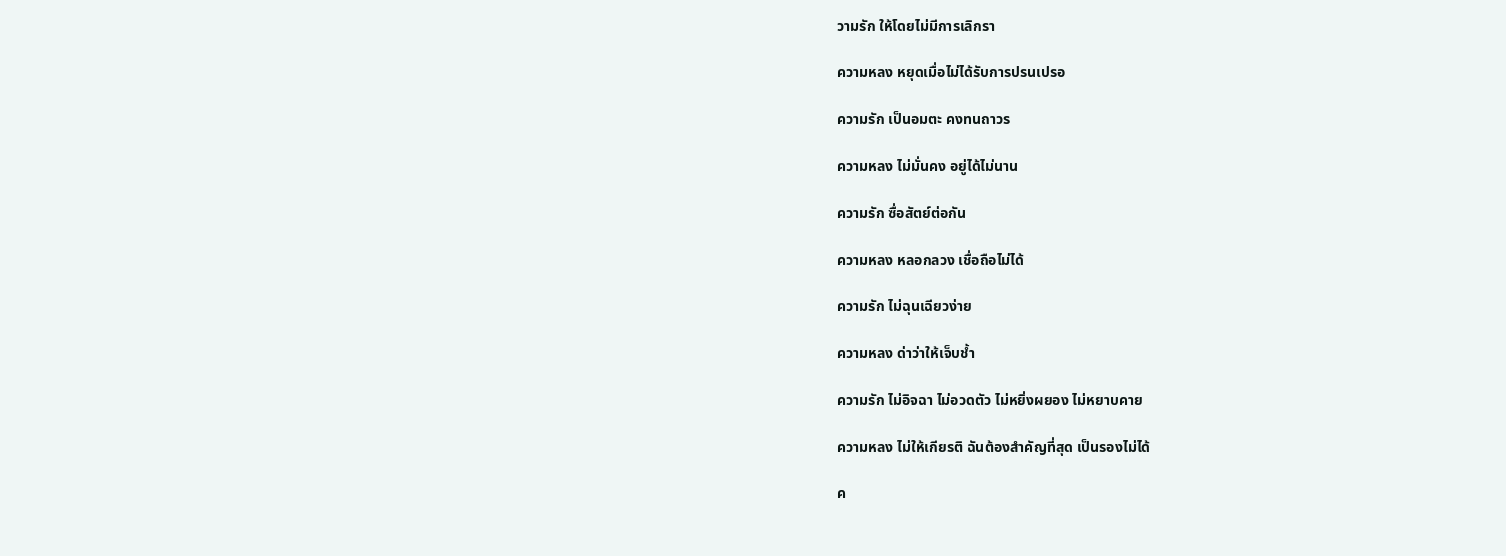วามรัก ให้โดยไม่มีการเลิกรา

ความหลง หยุดเมื่อไม่ได้รับการปรนเปรอ

ความรัก เป็นอมตะ คงทนถาวร

ความหลง ไม่มั่นคง อยู่ได้ไม่นาน

ความรัก ซื่อสัตย์ต่อกัน

ความหลง หลอกลวง เชื่อถือไม่ได้

ความรัก ไม่ฉุนเฉียวง่าย

ความหลง ด่าว่าให้เจ็บช้ำ

ความรัก ไม่อิจฉา ไม่อวดตัว ไม่หยิ่งผยอง ไม่หยาบคาย

ความหลง ไม่ให้เกียรติ ฉันต้องสำคัญที่สุด เป็นรองไม่ได้

ค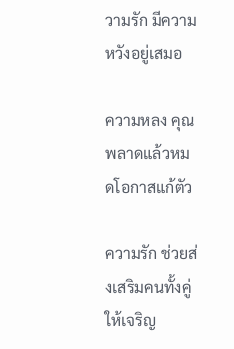วามรัก มีความหวังอยู่เสมอ

ความหลง คุณพลาดแล้วหมดโอกาสแก้ตัว

ความรัก ช่วยส่งเสริมคนทั้งคู่ให้เจริญ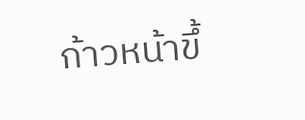ก้าวหน้าขึ้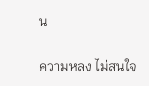น

ความหลง ไม่สนใจ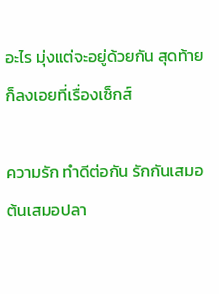อะไร มุ่งแต่จะอยู่ด้วยกัน สุดท้ายก็ลงเอยที่เรื่องเซ็กส์

ความรัก ทำดีต่อกัน รักกันเสมอต้นเสมอปลา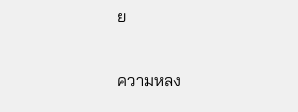ย

ความหลง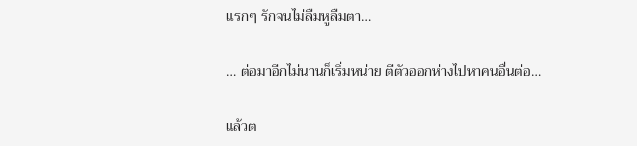แรกๆ รักจนไม่ลืมหูลืมตา…

… ต่อมาอีกไม่นานก็เริ่มหน่าย ตีตัวออกห่างไปหาคนอื่นต่อ…

แล้วต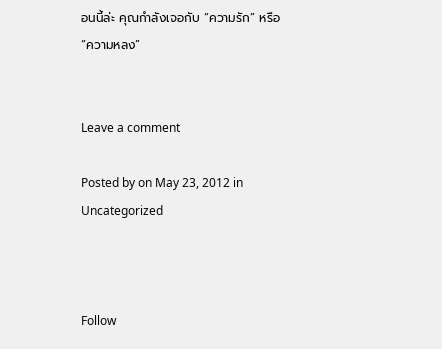อนนี้ล่ะ คุณกำลังเจอกับ “ความรัก” หรือ “ความหลง”


Leave a comment

Posted by on May 23, 2012 in Uncategorized



Follow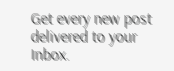Get every new post delivered to your Inbox.